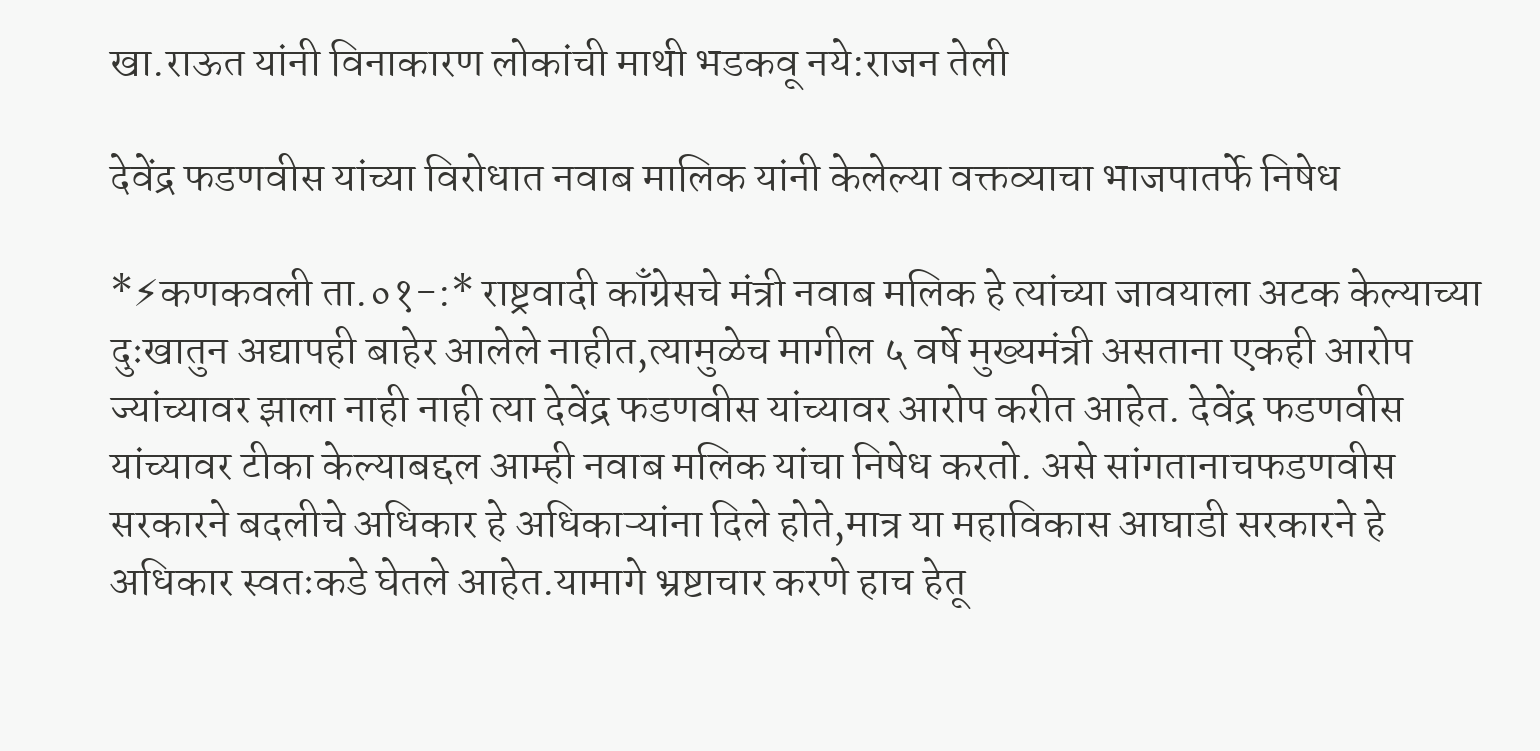खा.राऊत यांनी विनाकारण लोकांची माथी भडकवू नये:राजन तेली

देवेंद्र फडणवीस यांच्या विरोधात नवाब मालिक यांनी केलेल्या वक्तव्याचा भाजपातर्फे निषेध

*⚡कणकवली ता.०१-:* राष्ट्रवादी काँग्रेसचे मंत्री नवाब मलिक हे त्यांच्या जावयाला अटक केल्याच्या दुःखातुन अद्यापही बाहेर आलेले नाहीत,त्यामुळेच मागील ५ वर्षे मुख्यमंत्री असताना एकही आरोप ज्यांच्यावर झाला नाही नाही त्या देवेंद्र फडणवीस यांच्यावर आरोप करीत आहेत. देवेंद्र फडणवीस यांच्यावर टीका केल्याबद्दल आम्ही नवाब मलिक यांचा निषेध करतो. असे सांगतानाचफडणवीस सरकारने बदलीचे अधिकार हे अधिकाऱ्यांना दिले होते,मात्र या महाविकास आघाडी सरकारने हे अधिकार स्वतःकडे घेतले आहेत.यामागे भ्रष्टाचार करणे हाच हेतू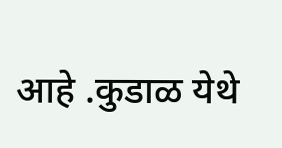आहे .कुडाळ येथे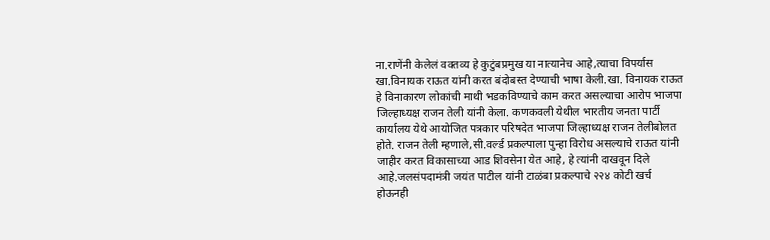ना.राणेंनी केलेलं वक्तव्य हे कुटुंबप्रमुख या नात्यानेच आहे,त्याचा विपर्यास खा.विनायक राऊत यांनी करत बंदोबस्त देण्याची भाषा केली.खा. विनायक राऊत हे विनाकारण लोकांची माथी भडकविण्याचे काम करत असल्याचा आरोप भाजपा जिल्हाध्यक्ष राजन तेली यांनी केला. कणकवली येथील भारतीय जनता पार्टी कार्यालय येथे आयोजित पत्रकार परिषदेत भाजपा जिल्हाध्यक्ष राजन तेलीबोलत होते. राजन तेली म्हणाले,सी.वर्ल्ड प्रकल्पाला पुन्हा विरोध असल्याचे राऊत यांनी जाहीर करत विकासाच्या आड शिवसेना येत आहे, हे त्यांनी दाखवून दिले आहे.जलसंपदामंत्री जयंत पाटील यांनी टाळंबा प्रकल्पाचे २२४ कोटी खर्च होऊनही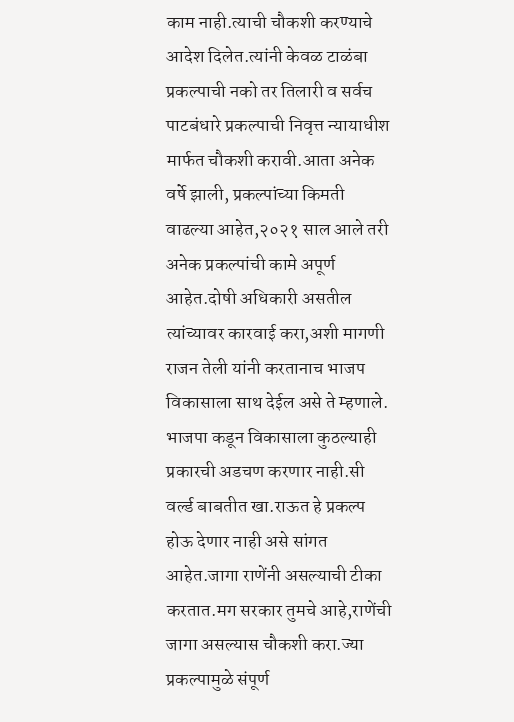काम नाही.त्याची चौकशी करण्याचे आदेश दिलेत.त्यांनी केवळ टाळंबा प्रकल्पाची नको तर तिलारी व सर्वच पाटबंधारे प्रकल्पाची निवृत्त न्यायाधीश मार्फत चौकशी करावी.आता अनेक वर्षे झाली, प्रकल्पांच्या किमती वाढल्या आहेत,२०२१ साल आले तरी अनेक प्रकल्पांची कामे अपूर्ण आहेत.दोषी अधिकारी असतील त्यांच्यावर कारवाई करा,अशी मागणी राजन तेली यांनी करतानाच भाजप विकासाला साथ देईल असे ते म्हणाले. भाजपा कडून विकासाला कुठल्याही प्रकारची अडचण करणार नाही.सी वर्ल्ड बाबतीत खा.राऊत हे प्रकल्प होऊ देणार नाही असे सांगत आहेत.जागा राणेंनी असल्याची टीका करतात.मग सरकार तुमचे आहे,राणेंची जागा असल्यास चौकशी करा.ज्या प्रकल्पामुळे संपूर्ण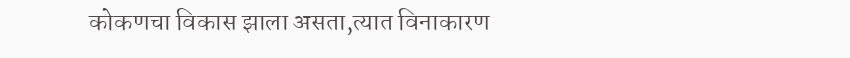कोकणचा विकास झाला असता,त्यात विनाकारण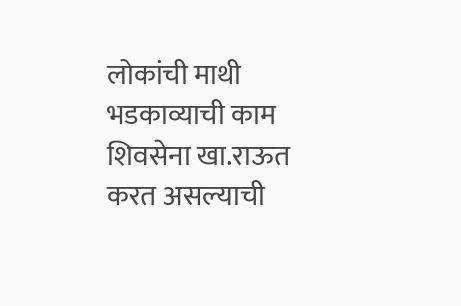लोकांची माथी भडकाव्याची काम शिवसेना खा.राऊत करत असल्याची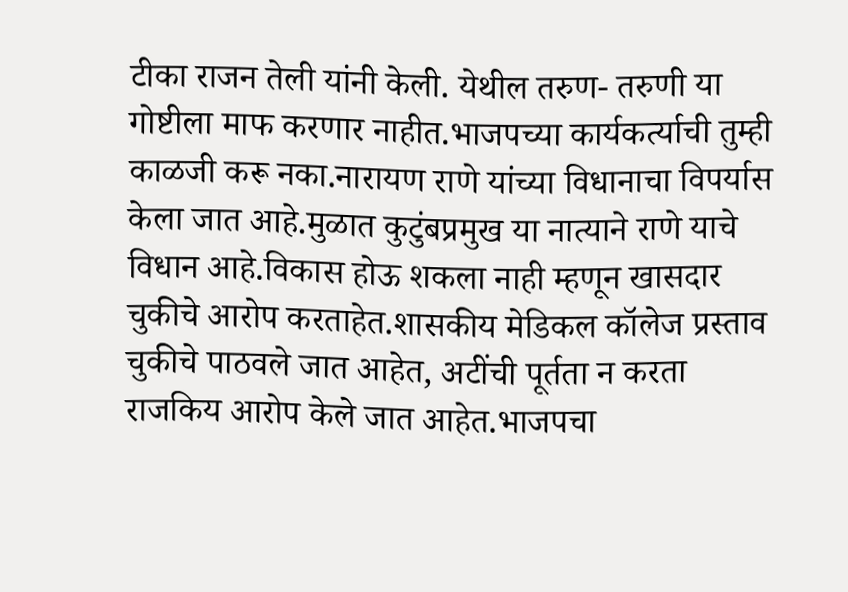टीका राजन तेली यांनी केली. येथील तरुण- तरुणी या गोष्टीला माफ करणार नाहीत.भाजपच्या कार्यकर्त्याची तुम्ही काळजी करू नका.नारायण राणे यांच्या विधानाचा विपर्यास केला जात आहे.मुळात कुटुंबप्रमुख या नात्याने राणे याचे विधान आहे.विकास होऊ शकला नाही म्हणून खासदार चुकीचे आरोप करताहेत.शासकीय मेडिकल कॉलेज प्रस्ताव चुकीचे पाठवले जात आहेत, अटींची पूर्तता न करता राजकिय आरोप केले जात आहेत.भाजपचा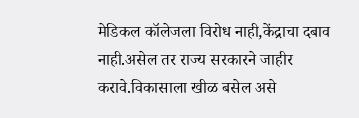मेडिकल कॉलेजला विरोध नाही,केंद्राचा दबाव नाही.असेल तर राज्य सरकारने जाहीर करावे.विकासाला खीळ बसेल असे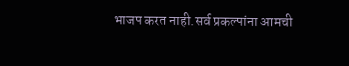भाजप करत नाही.सर्व प्रकल्पांना आमची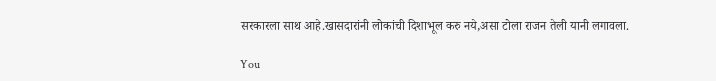सरकारला साथ आहे.खासदारांनी लोकांची दिशाभूल करु नये,असा टोला राजन तेली यानी लगावला.

You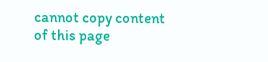cannot copy content of this page